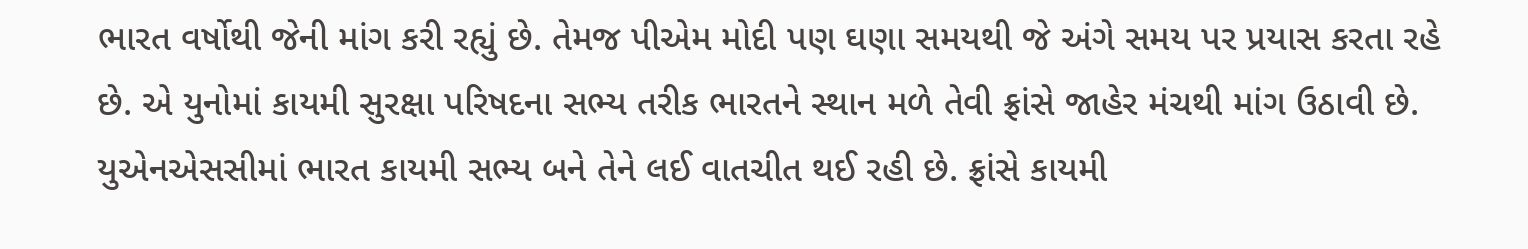ભારત વર્ષોથી જેની માંગ કરી રહ્યું છે. તેમજ પીએમ મોદી પણ ઘણા સમયથી જે અંગે સમય પર પ્રયાસ કરતા રહે છે. એ યુનોમાં કાયમી સુરક્ષા પરિષદના સભ્ય તરીક ભારતને સ્થાન મળે તેવી ફ્રાંસે જાહેર મંચથી માંગ ઉઠાવી છે. યુએનએસસીમાં ભારત કાયમી સભ્ય બને તેને લઈ વાતચીત થઈ રહી છે. ફ્રાંસે કાયમી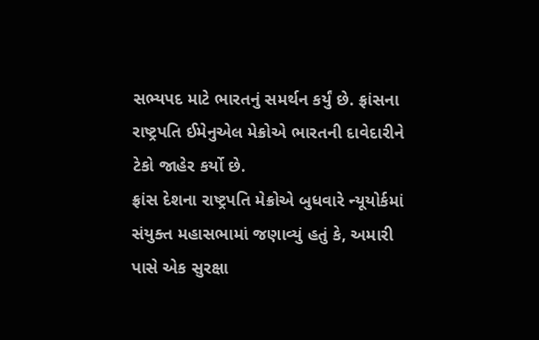સભ્યપદ માટે ભારતનું સમર્થન કર્યું છે. ફ્રાંસના રાષ્ટ્રપતિ ઈમેનુએલ મેક્રોએ ભારતની દાવેદારીને ટેકો જાહેર કર્યો છે.
ફ્રાંસ દેશના રાષ્ટ્રપતિ મેક્રોએ બુધવારે ન્યૂયોર્કમાં સંયુક્ત મહાસભામાં જણાવ્યું હતું કે, અમારી પાસે એક સુરક્ષા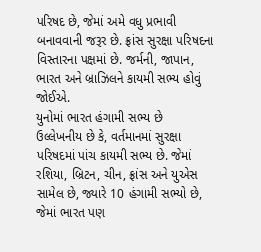પરિષદ છે, જેમાં અમે વધુ પ્રભાવી બનાવવાની જરૂર છે. ફ્રાંસ સુરક્ષા પરિષદના વિસ્તારના પક્ષમાં છે. જર્મની, જાપાન, ભારત અને બ્રાઝિલને કાયમી સભ્ય હોવું જોઈએ.
યુનોમાં ભારત હંગામી સભ્ય છે
ઉલ્લેખનીય છે કે, વર્તમાનમાં સુરક્ષા પરિષદમાં પાંચ કાયમી સભ્ય છે. જેમાં રશિયા, બ્રિટન, ચીન, ફ્રાંસ અને યુએસ સામેલ છે, જ્યારે 10 હંગામી સભ્યો છે, જેમાં ભારત પણ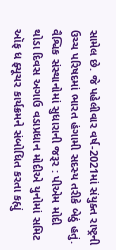સામેલ છે. જે પહેલીવાર વર્ષ-2021માં સંયુક્ત રાષ્ટ્રની ઉચ્ચ પરિષદમાં ભારત હંગામી સદસ્ય તરીકે બેઠું હતું.
વૈશ્વિક સંસ્થાનોમાં સુધારાની જરૂર : પીએમ મોદી
થોડા દિવસ અગાઉ વડાપ્રધાન મોદીએ યુનોમાં સમિટ ઑફ ધ ફ્યૂચર કાર્યક્રમને સંબોધિત કરતા કહ્યું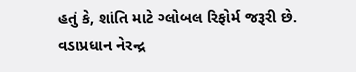હતું કે, શાંતિ માટે ગ્લોબલ રિફોર્મ જરૂરી છે. વડાપ્રધાન નેરન્દ્ર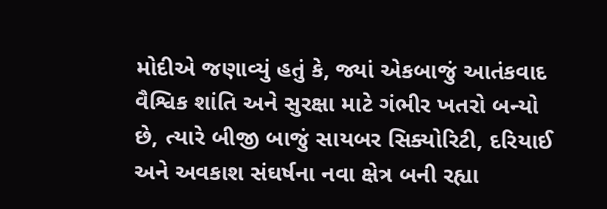મોદીએ જણાવ્યું હતું કે, જ્યાં એકબાજું આતંકવાદ વૈશ્વિક શાંતિ અને સુરક્ષા માટે ગંભીર ખતરો બન્યો છે, ત્યારે બીજી બાજું સાયબર સિક્યોરિટી, દરિયાઈ અને અવકાશ સંઘર્ષના નવા ક્ષેત્ર બની રહ્યા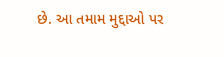છે. આ તમામ મુદ્દાઓ પર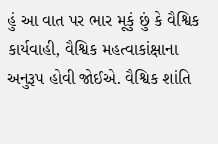હું આ વાત પર ભાર મૂકું છું કે વૈશ્વિક કાર્યવાહી, વૈશ્વિક મહત્વાકાંક્ષાના અનુરૂપ હોવી જોઈએ. વૈશ્વિક શાંતિ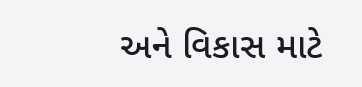અને વિકાસ માટે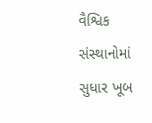વૈશ્વિક સંસ્થાનોમાં સુધાર ખૂબ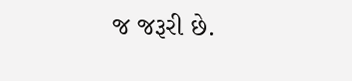જ જરૂરી છે.